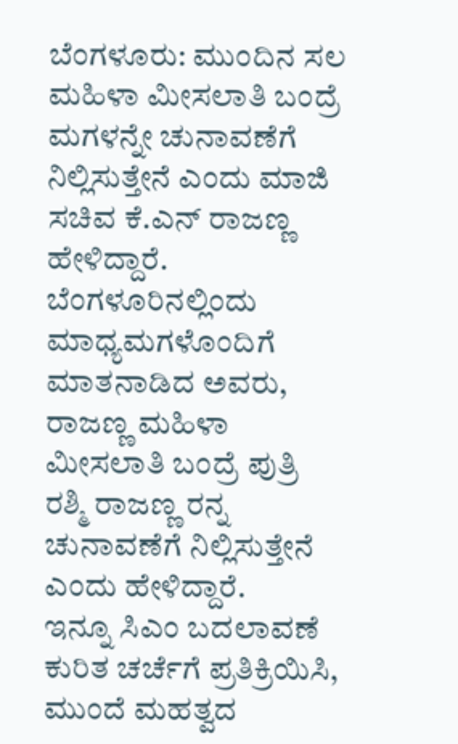ಬೆಂಗಳೂರು: ಮುಂದಿನ ಸಲ ಮಹಿಳಾ ಮೀಸಲಾತಿ ಬಂದ್ರೆ ಮಗಳನ್ನೇ ಚುನಾವಣೆಗೆ ನಿಲ್ಲಿಸುತ್ತೇನೆ ಎಂದು ಮಾಜಿ ಸಚಿವ ಕೆ.ಎನ್ ರಾಜಣ್ಣ ಹೇಳಿದ್ದಾರೆ.
ಬೆಂಗಳೂರಿನಲ್ಲಿಂದು ಮಾಧ್ಯಮಗಳೊಂದಿಗೆ ಮಾತನಾಡಿದ ಅವರು, ರಾಜಣ್ಣ ಮಹಿಳಾ ಮೀಸಲಾತಿ ಬಂದ್ರೆ ಪುತ್ರಿ ರಶ್ಮಿ ರಾಜಣ್ಣ ರನ್ನ ಚುನಾವಣೆಗೆ ನಿಲ್ಲಿಸುತ್ತೇನೆ ಎಂದು ಹೇಳಿದ್ದಾರೆ.
ಇನ್ನೂ ಸಿಎಂ ಬದಲಾವಣೆ ಕುರಿತ ಚರ್ಚೆಗೆ ಪ್ರತಿಕ್ರಿಯಿಸಿ, ಮುಂದೆ ಮಹತ್ವದ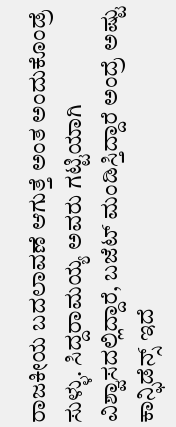ರಾಜಕೀಯ ಬದಲಾವಣೆ ಆಗುತ್ತೆ ಅಂತ ಅಂದುಕೊಂಡ್ರೆ ಸುಳ್ಳು. ಸಿದ್ದರಾಮಯ್ಯ ಅವರು ಗಟ್ಟಿಯಾಗಿ ವಿಶ್ವಾಸದಲ್ಲಿದ್ದಾರೆ, ಬಜೆಟ್ ಮಂಡಿಸ್ತಿದ್ದಾರೆ ಅಂದ್ರೆ ಅಷ್ಟು ಕಾನ್ಫಿಡೆನ್ಸ್ ಇದೆ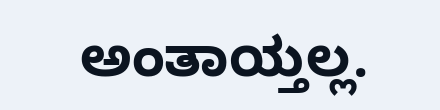ಅಂತಾಯ್ತಲ್ಲ.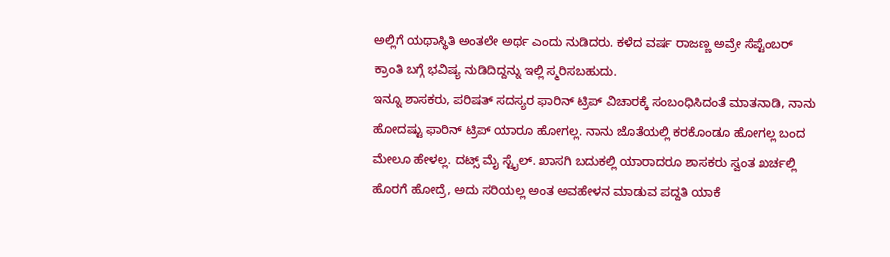ಅಲ್ಲಿಗೆ ಯಥಾಸ್ಥಿತಿ ಅಂತಲೇ ಅರ್ಥ ಎಂದು ನುಡಿದರು. ಕಳೆದ ವರ್ಷ ರಾಜಣ್ಣ ಅವ್ರೇ ಸೆಪ್ಟೆಂಬರ್ ಕ್ರಾಂತಿ ಬಗ್ಗೆ ಭವಿಷ್ಯ ನುಡಿದಿದ್ದನ್ನು ಇಲ್ಲಿ ಸ್ಮರಿಸಬಹುದು.
ಇನ್ನೂ ಶಾಸಕರು, ಪರಿಷತ್ ಸದಸ್ಯರ ಫಾರಿನ್ ಟ್ರಿಪ್ ವಿಚಾರಕ್ಕೆ ಸಂಬಂಧಿಸಿದಂತೆ ಮಾತನಾಡಿ, ನಾನು ಹೋದಷ್ಟು ಫಾರಿನ್ ಟ್ರಿಪ್ ಯಾರೂ ಹೋಗಲ್ಲ. ನಾನು ಜೊತೆಯಲ್ಲಿ ಕರಕೊಂಡೂ ಹೋಗಲ್ಲ ಬಂದ ಮೇಲೂ ಹೇಳಲ್ಲ. ದಟ್ಸ್ ಮೈ ಸ್ಟೈಲ್. ಖಾಸಗಿ ಬದುಕಲ್ಲಿ ಯಾರಾದರೂ ಶಾಸಕರು ಸ್ವಂತ ಖರ್ಚಲ್ಲಿ ಹೊರಗೆ ಹೋದ್ರೆ, ಅದು ಸರಿಯಲ್ಲ ಅಂತ ಅವಹೇಳನ ಮಾಡುವ ಪದ್ದತಿ ಯಾಕೆ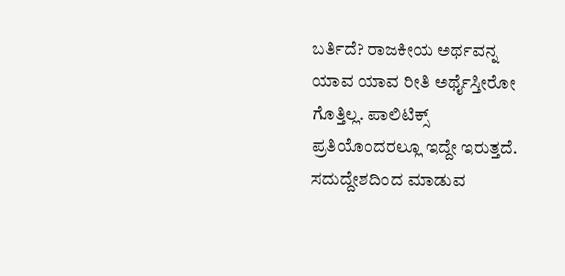ಬರ್ತಿದೆ? ರಾಜಕೀಯ ಅರ್ಥವನ್ನ ಯಾವ ಯಾವ ರೀತಿ ಅರ್ಥೈಸ್ತೀರೋ ಗೊತ್ತಿಲ್ಲ. ಪಾಲಿಟಿಕ್ಸ್ ಪ್ರತಿಯೊಂದರಲ್ಲೂ ಇದ್ದೇ ಇರುತ್ತದೆ. ಸದುದ್ದೇಶದಿಂದ ಮಾಡುವ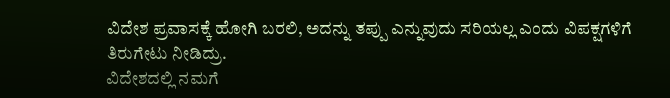ವಿದೇಶ ಪ್ರವಾಸಕ್ಕೆ ಹೋಗಿ ಬರಲಿ, ಅದನ್ನು ತಪ್ಪು ಎನ್ನುವುದು ಸರಿಯಲ್ಲ ಎಂದು ವಿಪಕ್ಷಗಳಿಗೆ ತಿರುಗೇಟು ನೀಡಿದ್ರು.
ವಿದೇಶದಲ್ಲಿ ನಮಗೆ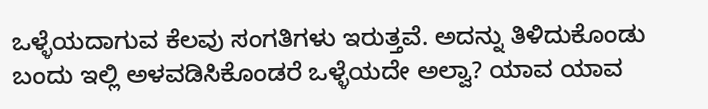ಒಳ್ಳೆಯದಾಗುವ ಕೆಲವು ಸಂಗತಿಗಳು ಇರುತ್ತವೆ. ಅದನ್ನು ತಿಳಿದುಕೊಂಡು ಬಂದು ಇಲ್ಲಿ ಅಳವಡಿಸಿಕೊಂಡರೆ ಒಳ್ಳೆಯದೇ ಅಲ್ವಾ? ಯಾವ ಯಾವ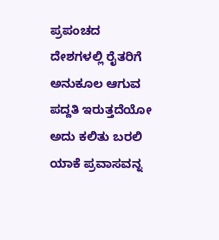ಪ್ರಪಂಚದ ದೇಶಗಳಲ್ಲಿ ರೈತರಿಗೆ ಅನುಕೂಲ ಆಗುವ ಪದ್ದತಿ ಇರುತ್ತದೆಯೋ ಅದು ಕಲಿತು ಬರಲಿ ಯಾಕೆ ಪ್ರವಾಸವನ್ನ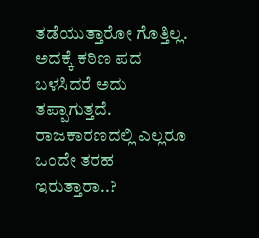ತಡೆಯುತ್ತಾರೋ ಗೊತ್ತಿಲ್ಲ. ಅದಕ್ಕೆ ಕಠಿಣ ಪದ ಬಳಸಿದರೆ ಅದು ತಪ್ಪಾಗುತ್ತದೆ. ರಾಜಕಾರಣದಲ್ಲಿ ಎಲ್ಲರೂ ಒಂದೇ ತರಹ ಇರುತ್ತಾರಾ..?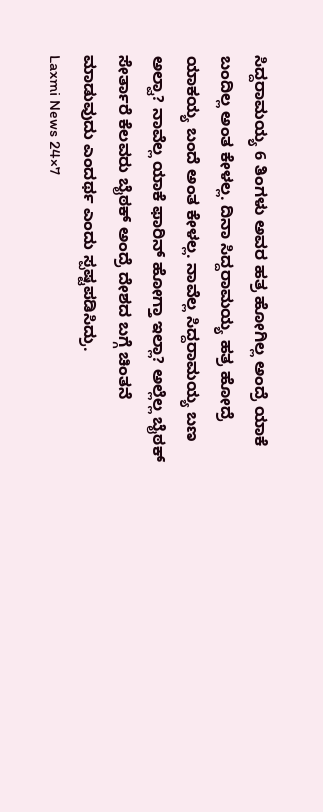ಸಿದ್ದರಾಮಯ್ಯ 6 ತಿಂಗಳು ಅವರ ಹತ್ರ ಹೋಗಿಲ್ಲ ಅಂದ್ರೆ ಯಾಕೆ ಬಂದಿಲ್ಲ ಅಂತ ಕೇಳಲ್ಲ. ದಿನಾ ಸಿದ್ದರಾಮಯ್ಯ ಹತ್ರ ಹೋದ್ರೆ ಯಾಕಯ್ಯ ಬಂದೆ ಅಂತ ಕೇಳಲ್ಲ. ನಾವೆಲ್ಲ ಸಿದ್ದರಾಮಯ್ಯ ಬಣ ಅಲ್ವಾ? ನಾವೆಲ್ಲ ಯಾಕೆ ಫಾರಿನ್ ಹೋಗ್ತಾ ಇಲ್ಲಾ? ಅಲ್ಲೆಲ್ಲ ಬೈಠಕ್ ಸೇರ್ತಾರೆ ಕೆಲವರು ಬೈಠಕ್ ಅಂದ್ರೆ ದೇಶದ ಬಗ್ಗೆ ಚಿಂತನೆ ಮಾಡುವುದು ಎಂದರ್ಥ ಎಂದು ಸ್ಪಷ್ಟಪಡಿಸಿದ್ರು.
Laxmi News 24×7